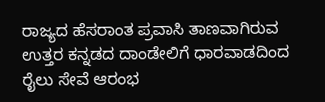ರಾಜ್ಯದ ಹೆಸರಾಂತ ಪ್ರವಾಸಿ ತಾಣವಾಗಿರುವ ಉತ್ತರ ಕನ್ನಡದ ದಾಂಡೇಲಿಗೆ ಧಾರವಾಡದಿಂದ ರೈಲು ಸೇವೆ ಆರಂಭ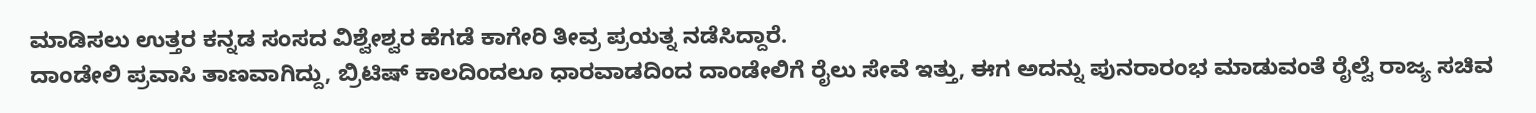ಮಾಡಿಸಲು ಉತ್ತರ ಕನ್ನಡ ಸಂಸದ ವಿಶ್ವೇಶ್ವರ ಹೆಗಡೆ ಕಾಗೇರಿ ತೀವ್ರ ಪ್ರಯತ್ನ ನಡೆಸಿದ್ದಾರೆ.
ದಾಂಡೇಲಿ ಪ್ರವಾಸಿ ತಾಣವಾಗಿದ್ದು, ಬ್ರಿಟಿಷ್ ಕಾಲದಿಂದಲೂ ಧಾರವಾಡದಿಂದ ದಾಂಡೇಲಿಗೆ ರೈಲು ಸೇವೆ ಇತ್ತು, ಈಗ ಅದನ್ನು ಪುನರಾರಂಭ ಮಾಡುವಂತೆ ರೈಲ್ವೆ ರಾಜ್ಯ ಸಚಿವ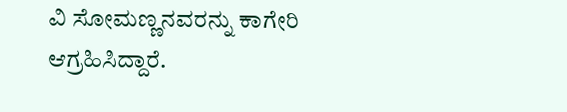ವಿ ಸೋಮಣ್ಣನವರನ್ನು ಕಾಗೇರಿ ಆಗ್ರಹಿಸಿದ್ದಾರೆ.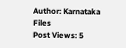Author: Karnataka Files
Post Views: 5